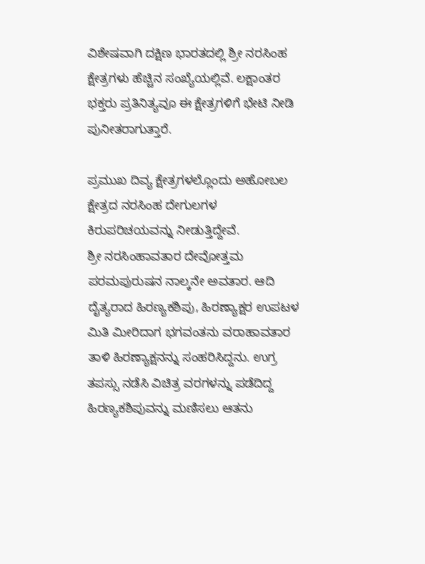ವಿಶೇಷವಾಗಿ ದಕ್ಷಿಣ ಭಾರತದಲ್ಲಿ ಶ್ರೀ ನರಸಿಂಹ ಕ್ಷೇತ್ರಗಳು ಹೆಚ್ಚಿನ ಸಂಖ್ಯೆಯಲ್ಲಿವೆ. ಲಕ್ಷಾಂತರ ಭಕ್ತರು ಪ್ರತಿನಿತ್ಯವೂ ಈ ಕ್ಷೇತ್ರಗಳಿಗೆ ಭೇಟಿ ನೀಡಿ ಪುನೀತರಾಗುತ್ತಾರೆ.

ಪ್ರಮುಖ ದಿವ್ಯ ಕ್ಷೇತ್ರಗಳಲ್ಲೊಂದು ಅಹೋಬಲ ಕ್ಷೇತ್ರದ ನರಸಿಂಹ ದೇಗುಲಗಳ ಕಿರುಪರಿಚಯವನ್ನು ನೀಡುತ್ತಿದ್ದೇವೆ.
ಶ್ರೀ ನರಸಿಂಹಾವತಾರ ದೇವೋತ್ತಮ ಪರಮಪುರುಷನ ನಾಲ್ಕನೇ ಅವತಾರ. ಆದಿ ದೈತ್ಯರಾದ ಹಿರಣ್ಯಕಶಿಪು, ಹಿರಣ್ಯಾಕ್ಷರ ಉಪಟಳ ಮಿತಿ ಮೀರಿದಾಗ ಭಗವಂತನು ವರಾಹಾವತಾರ ತಾಳಿ ಹಿರಣ್ಯಾಕ್ಷನನ್ನು ಸಂಹರಿಸಿದ್ದನು. ಉಗ್ರ ತಪಸ್ಸು ನಡೆಸಿ ವಿಚಿತ್ರ ವರಗಳನ್ನು ಪಡೆದಿದ್ದ ಹಿರಣ್ಯಕಶಿಪುವನ್ನು ಮಣಿಸಲು ಆತನು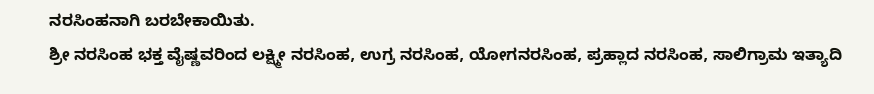ನರಸಿಂಹನಾಗಿ ಬರಬೇಕಾಯಿತು.
ಶ್ರೀ ನರಸಿಂಹ ಭಕ್ತ ವೈಷ್ಣವರಿಂದ ಲಕ್ಷ್ಮೀ ನರಸಿಂಹ, ಉಗ್ರ ನರಸಿಂಹ, ಯೋಗನರಸಿಂಹ, ಪ್ರಹ್ಲಾದ ನರಸಿಂಹ, ಸಾಲಿಗ್ರಾಮ ಇತ್ಯಾದಿ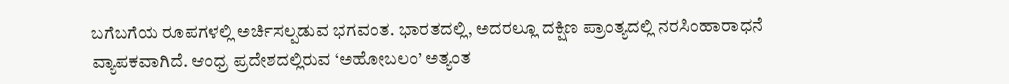ಬಗೆಬಗೆಯ ರೂಪಗಳಲ್ಲಿ ಅರ್ಚಿಸಲ್ಪಡುವ ಭಗವಂತ. ಭಾರತದಲ್ಲಿ, ಅದರಲ್ಲೂ ದಕ್ಷಿಣ ಪ್ರಾಂತ್ಯದಲ್ಲಿ ನರಸಿಂಹಾರಾಧನೆ ವ್ಯಾಪಕವಾಗಿದೆ. ಆಂಧ್ರ ಪ್ರದೇಶದಲ್ಲಿರುವ ‘ಅಹೋಬಲಂ’ ಅತ್ಯಂತ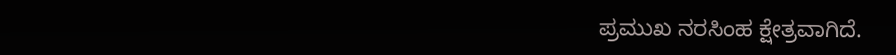ಪ್ರಮುಖ ನರಸಿಂಹ ಕ್ಷೇತ್ರವಾಗಿದೆ.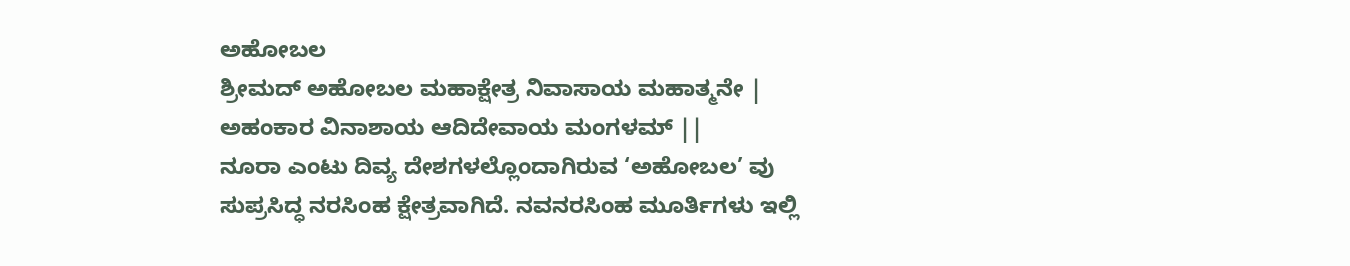ಅಹೋಬಲ
ಶ್ರೀಮದ್ ಅಹೋಬಲ ಮಹಾಕ್ಷೇತ್ರ ನಿವಾಸಾಯ ಮಹಾತ್ಮನೇ |
ಅಹಂಕಾರ ವಿನಾಶಾಯ ಆದಿದೇವಾಯ ಮಂಗಳಮ್ ||
ನೂರಾ ಎಂಟು ದಿವ್ಯ ದೇಶಗಳಲ್ಲೊಂದಾಗಿರುವ ‘ಅಹೋಬಲ’ ವು ಸುಪ್ರಸಿದ್ಧ ನರಸಿಂಹ ಕ್ಷೇತ್ರವಾಗಿದೆ. ನವನರಸಿಂಹ ಮೂರ್ತಿಗಳು ಇಲ್ಲಿ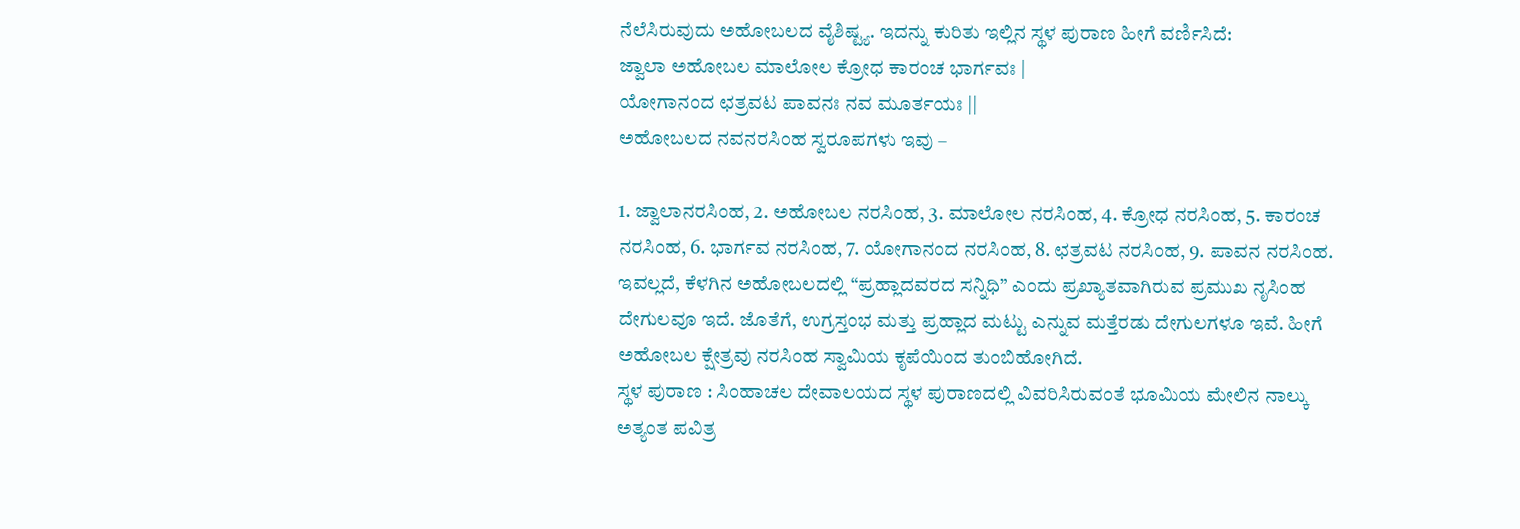ನೆಲೆಸಿರುವುದು ಅಹೋಬಲದ ವೈಶಿಷ್ಟ್ಯ. ಇದನ್ನು ಕುರಿತು ಇಲ್ಲಿನ ಸ್ಥಳ ಪುರಾಣ ಹೀಗೆ ವರ್ಣಿಸಿದೆ:
ಜ್ವಾಲಾ ಅಹೋಬಲ ಮಾಲೋಲ ಕ್ರೋಧ ಕಾರಂಚ ಭಾರ್ಗವಃ |
ಯೋಗಾನಂದ ಛತ್ರವಟ ಪಾವನಃ ನವ ಮೂರ್ತಯಃ ||
ಅಹೋಬಲದ ನವನರಸಿಂಹ ಸ್ವರೂಪಗಳು ಇವು –

1. ಜ್ವಾಲಾನರಸಿಂಹ, 2. ಅಹೋಬಲ ನರಸಿಂಹ, 3. ಮಾಲೋಲ ನರಸಿಂಹ, 4. ಕ್ರೋಧ ನರಸಿಂಹ, 5. ಕಾರಂಚ ನರಸಿಂಹ, 6. ಭಾರ್ಗವ ನರಸಿಂಹ, 7. ಯೋಗಾನಂದ ನರಸಿಂಹ, 8. ಛತ್ರವಟ ನರಸಿಂಹ, 9. ಪಾವನ ನರಸಿಂಹ.
ಇವಲ್ಲದೆ, ಕೆಳಗಿನ ಅಹೋಬಲದಲ್ಲಿ “ಪ್ರಹ್ಲಾದವರದ ಸನ್ನಿಧಿ” ಎಂದು ಪ್ರಖ್ಯಾತವಾಗಿರುವ ಪ್ರಮುಖ ನೃಸಿಂಹ ದೇಗುಲವೂ ಇದೆ. ಜೊತೆಗೆ, ಉಗ್ರಸ್ತಂಭ ಮತ್ತು ಪ್ರಹ್ಲಾದ ಮಟ್ಟು ಎನ್ನುವ ಮತ್ತೆರಡು ದೇಗುಲಗಳೂ ಇವೆ. ಹೀಗೆ ಅಹೋಬಲ ಕ್ಷೇತ್ರವು ನರಸಿಂಹ ಸ್ವಾಮಿಯ ಕೃಪೆಯಿಂದ ತುಂಬಿಹೋಗಿದೆ.
ಸ್ಥಳ ಪುರಾಣ : ಸಿಂಹಾಚಲ ದೇವಾಲಯದ ಸ್ಥಳ ಪುರಾಣದಲ್ಲಿ ವಿವರಿಸಿರುವಂತೆ ಭೂಮಿಯ ಮೇಲಿನ ನಾಲ್ಕು ಅತ್ಯಂತ ಪವಿತ್ರ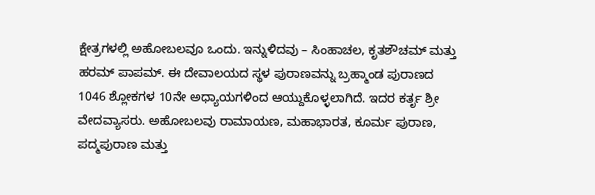ಕ್ಷೇತ್ರಗಳಲ್ಲಿ ಅಹೋಬಲವೂ ಒಂದು. ಇನ್ನುಳಿದವು – ಸಿಂಹಾಚಲ, ಕೃತಶೌಚಮ್ ಮತ್ತು ಹರಮ್ ಪಾಪಮ್. ಈ ದೇವಾಲಯದ ಸ್ಥಳ ಪುರಾಣವನ್ನು ಬ್ರಹ್ಮಾಂಡ ಪುರಾಣದ 1046 ಶ್ಲೋಕಗಳ 10ನೇ ಅಧ್ಯಾಯಗಳಿಂದ ಆಯ್ದುಕೊಳ್ಳಲಾಗಿದೆ. ಇದರ ಕರ್ತೃ ಶ್ರೀ ವೇದವ್ಯಾಸರು. ಅಹೋಬಲವು ರಾಮಾಯಣ, ಮಹಾಭಾರತ, ಕೂರ್ಮ ಪುರಾಣ, ಪದ್ಮಪುರಾಣ ಮತ್ತು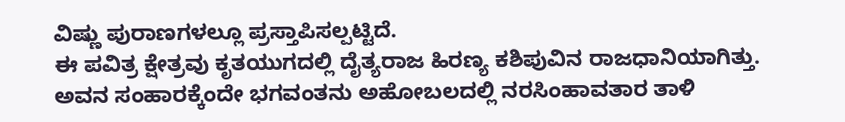ವಿಷ್ಣು ಪುರಾಣಗಳಲ್ಲೂ ಪ್ರಸ್ತಾಪಿಸಲ್ಪಟ್ಟಿದೆ.
ಈ ಪವಿತ್ರ ಕ್ಷೇತ್ರವು ಕೃತಯುಗದಲ್ಲಿ ದೈತ್ಯರಾಜ ಹಿರಣ್ಯ ಕಶಿಪುವಿನ ರಾಜಧಾನಿಯಾಗಿತ್ತು. ಅವನ ಸಂಹಾರಕ್ಕೆಂದೇ ಭಗವಂತನು ಅಹೋಬಲದಲ್ಲಿ ನರಸಿಂಹಾವತಾರ ತಾಳಿ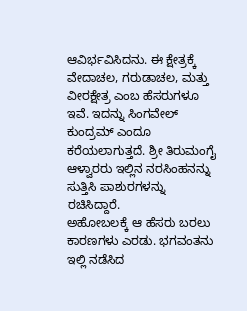ಆವಿರ್ಭವಿಸಿದನು. ಈ ಕ್ಷೇತ್ರಕ್ಕೆ ವೇದಾಚಲ, ಗರುಡಾಚಲ, ಮತ್ತು ವೀರಕ್ಷೇತ್ರ ಎಂಬ ಹೆಸರುಗಳೂ ಇವೆ. ಇದನ್ನು ಸಿಂಗವೇಲ್ ಕುಂದ್ರಮ್ ಎಂದೂ ಕರೆಯಲಾಗುತ್ತದೆ. ಶ್ರೀ ತಿರುಮಂಗೈ ಆಳ್ವಾರರು ಇಲ್ಲಿನ ನರಸಿಂಹನನ್ನು ಸುತ್ತಿಸಿ ಪಾಶುರಗಳನ್ನು ರಚಿಸಿದ್ದಾರೆ.
ಅಹೋಬಲಕ್ಕೆ ಆ ಹೆಸರು ಬರಲು ಕಾರಣಗಳು ಎರಡು. ಭಗವಂತನು ಇಲ್ಲಿ ನಡೆಸಿದ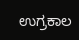ಉಗ್ರಕಾಲ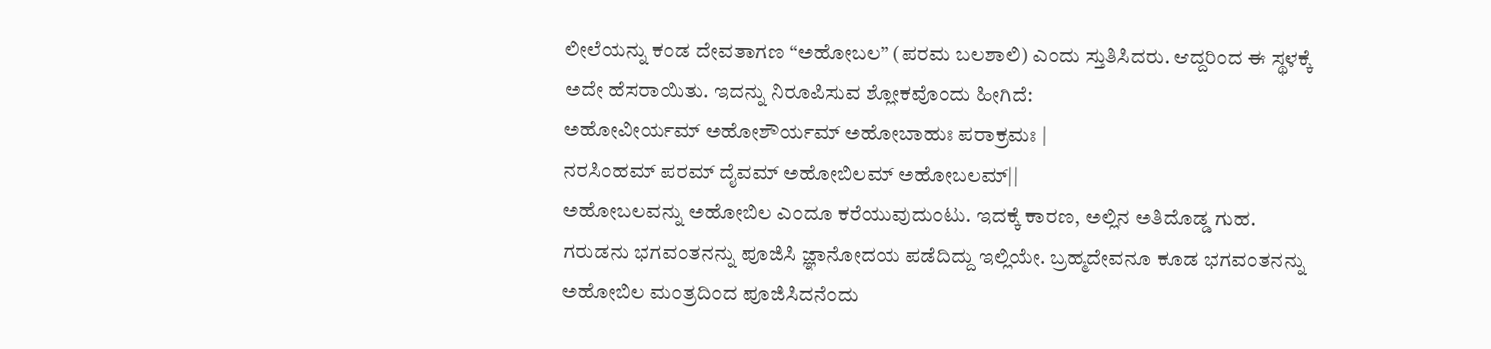ಲೀಲೆಯನ್ನು ಕಂಡ ದೇವತಾಗಣ “ಅಹೋಬಲ” (ಪರಮ ಬಲಶಾಲಿ) ಎಂದು ಸ್ತುತಿಸಿದರು. ಆದ್ದರಿಂದ ಈ ಸ್ಥಳಕ್ಕೆ ಅದೇ ಹೆಸರಾಯಿತು. ಇದನ್ನು ನಿರೂಪಿಸುವ ಶ್ಲೋಕವೊಂದು ಹೀಗಿದೆ:
ಅಹೋವೀರ್ಯಮ್ ಅಹೋಶೌರ್ಯಮ್ ಅಹೋಬಾಹುಃ ಪರಾಕ್ರಮಃ |
ನರಸಿಂಹಮ್ ಪರಮ್ ದೈವಮ್ ಅಹೋಬಿಲಮ್ ಅಹೋಬಲಮ್||
ಅಹೋಬಲವನ್ನು ಅಹೋಬಿಲ ಎಂದೂ ಕರೆಯುವುದುಂಟು. ಇದಕ್ಕೆ ಕಾರಣ, ಅಲ್ಲಿನ ಅತಿದೊಡ್ಡ ಗುಹ. ಗರುಡನು ಭಗವಂತನನ್ನು ಪೂಜಿಸಿ ಜ್ಞಾನೋದಯ ಪಡೆದಿದ್ದು ಇಲ್ಲಿಯೇ. ಬ್ರಹ್ಮದೇವನೂ ಕೂಡ ಭಗವಂತನನ್ನು ಅಹೋಬಿಲ ಮಂತ್ರದಿಂದ ಪೂಜಿಸಿದನೆಂದು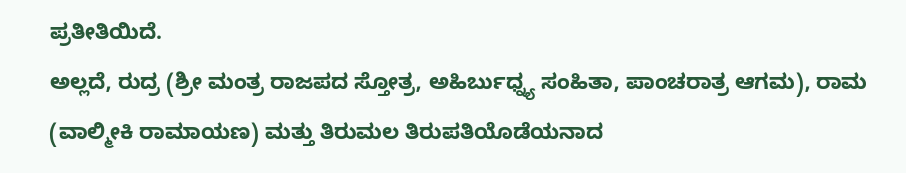ಪ್ರತೀತಿಯಿದೆ.
ಅಲ್ಲದೆ, ರುದ್ರ (ಶ್ರೀ ಮಂತ್ರ ರಾಜಪದ ಸ್ತೋತ್ರ, ಅಹಿರ್ಬುಧ್ನ್ಯ ಸಂಹಿತಾ, ಪಾಂಚರಾತ್ರ ಆಗಮ), ರಾಮ (ವಾಲ್ಮೀಕಿ ರಾಮಾಯಣ) ಮತ್ತು ತಿರುಮಲ ತಿರುಪತಿಯೊಡೆಯನಾದ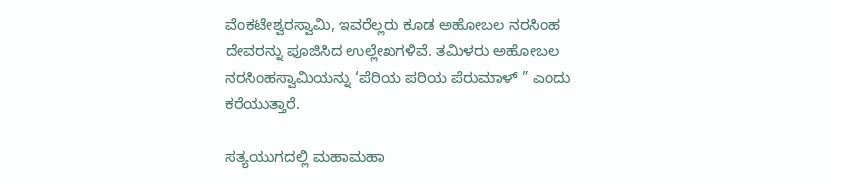ವೆಂಕಟೇಶ್ವರಸ್ವಾಮಿ, ಇವರೆಲ್ಲರು ಕೂಡ ಅಹೋಬಲ ನರಸಿಂಹ ದೇವರನ್ನು ಪೂಜಿಸಿದ ಉಲ್ಲೇಖಗಳಿವೆ. ತಮಿಳರು ಅಹೋಬಲ ನರಸಿಂಹಸ್ವಾಮಿಯನ್ನು ‘ಪೆರಿಯ ಪರಿಯ ಪೆರುಮಾಳ್ ” ಎಂದು ಕರೆಯುತ್ತಾರೆ.

ಸತ್ಯಯುಗದಲ್ಲಿ ಮಹಾಮಹಾ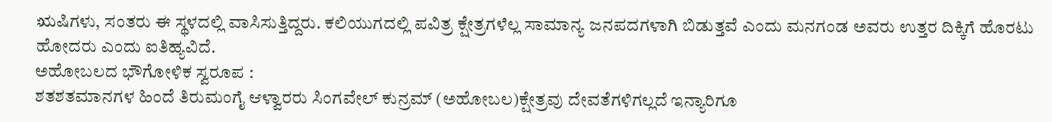ಋಷಿಗಳು, ಸಂತರು ಈ ಸ್ಥಳದಲ್ಲಿ ವಾಸಿಸುತ್ತಿದ್ದರು. ಕಲಿಯುಗದಲ್ಲಿ ಪವಿತ್ರ ಕ್ಷೇತ್ರಗಳೆಲ್ಲ ಸಾಮಾನ್ಯ ಜನಪದಗಳಾಗಿ ಬಿಡುತ್ತವೆ ಎಂದು ಮನಗಂಡ ಅವರು ಉತ್ತರ ದಿಕ್ಕಿಗೆ ಹೊರಟು ಹೋದರು ಎಂದು ಐತಿಹ್ಯವಿದೆ.
ಅಹೋಬಲದ ಭೌಗೋಳಿಕ ಸ್ವರೂಪ :
ಶತಶತಮಾನಗಳ ಹಿಂದೆ ತಿರುಮಂಗೈ ಆಳ್ವಾರರು ಸಿಂಗವೇಲ್ ಕುನ್ರಮ್ (ಅಹೋಬಲ)ಕ್ಷೇತ್ರವು ದೇವತೆಗಳಿಗಲ್ಲದೆ ಇನ್ಯಾರಿಗೂ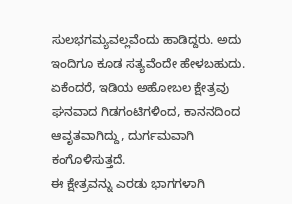ಸುಲಭಗಮ್ಯವಲ್ಲವೆಂದು ಹಾಡಿದ್ದರು. ಅದು ಇಂದಿಗೂ ಕೂಡ ಸತ್ಯವೆಂದೇ ಹೇಳಬಹುದು. ಏಕೆಂದರೆ, ಇಡಿಯ ಅಹೋಬಲ ಕ್ಷೇತ್ರವು ಘನವಾದ ಗಿಡಗಂಟಿಗಳಿಂದ, ಕಾನನದಿಂದ ಆವೃತವಾಗಿದ್ದು, ದುರ್ಗಮವಾಗಿ ಕಂಗೊಳಿಸುತ್ತದೆ.
ಈ ಕ್ಷೇತ್ರವನ್ನು ಎರಡು ಭಾಗಗಳಾಗಿ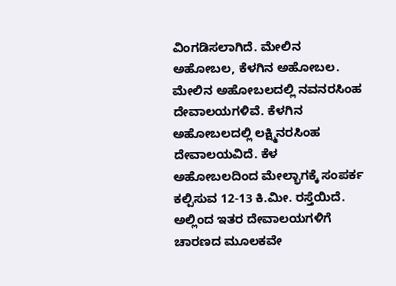ವಿಂಗಡಿಸಲಾಗಿದೆ. ಮೇಲಿನ ಅಹೋಬಲ, ಕೆಳಗಿನ ಅಹೋಬಲ.
ಮೇಲಿನ ಅಹೋಬಲದಲ್ಲಿ ನವನರಸಿಂಹ ದೇವಾಲಯಗಳಿವೆ. ಕೆಳಗಿನ ಅಹೋಬಲದಲ್ಲಿ ಲಕ್ಷ್ಮಿನರಸಿಂಹ ದೇವಾಲಯವಿದೆ. ಕೆಳ ಅಹೋಬಲದಿಂದ ಮೇಲ್ಭಾಗಕ್ಕೆ ಸಂಪರ್ಕ ಕಲ್ಪಿಸುವ 12-13 ಕಿ.ಮೀ. ರಸ್ತೆಯಿದೆ. ಅಲ್ಲಿಂದ ಇತರ ದೇವಾಲಯಗಳಿಗೆ ಚಾರಣದ ಮೂಲಕವೇ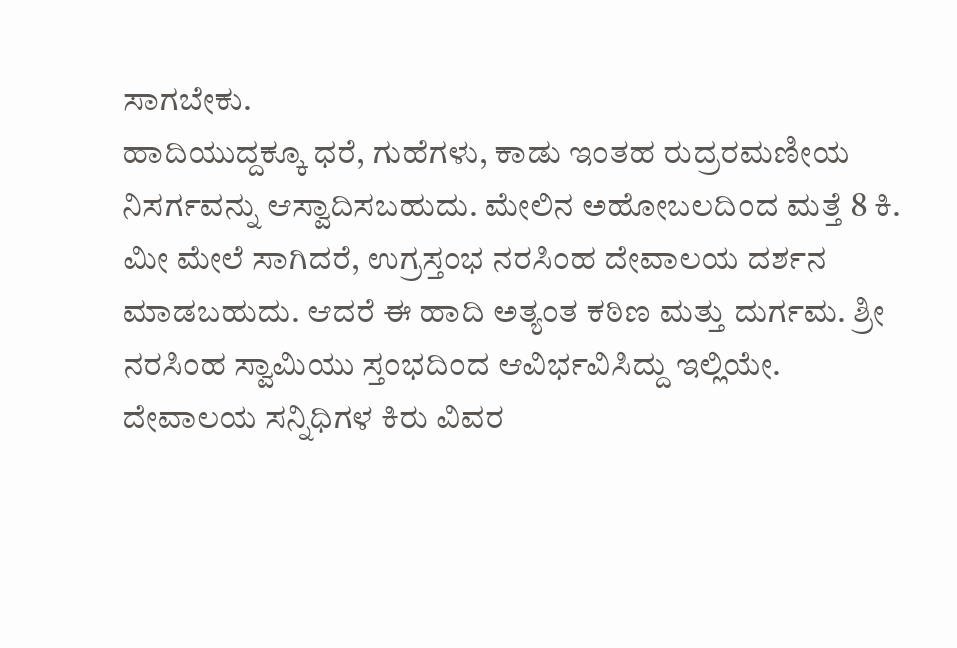ಸಾಗಬೇಕು.
ಹಾದಿಯುದ್ದಕ್ಕೂ ಧರೆ, ಗುಹೆಗಳು, ಕಾಡು ಇಂತಹ ರುದ್ರರಮಣೀಯ ನಿಸರ್ಗವನ್ನು ಆಸ್ವಾದಿಸಬಹುದು. ಮೇಲಿನ ಅಹೋಬಲದಿಂದ ಮತ್ತೆ 8 ಕಿ. ಮೀ ಮೇಲೆ ಸಾಗಿದರೆ, ಉಗ್ರಸ್ತಂಭ ನರಸಿಂಹ ದೇವಾಲಯ ದರ್ಶನ ಮಾಡಬಹುದು. ಆದರೆ ಈ ಹಾದಿ ಅತ್ಯಂತ ಕಠಿಣ ಮತ್ತು ದುರ್ಗಮ. ಶ್ರೀ ನರಸಿಂಹ ಸ್ವಾಮಿಯು ಸ್ತಂಭದಿಂದ ಆವಿರ್ಭವಿಸಿದ್ದು ಇಲ್ಲಿಯೇ.
ದೇವಾಲಯ ಸನ್ನಿಧಿಗಳ ಕಿರು ವಿವರ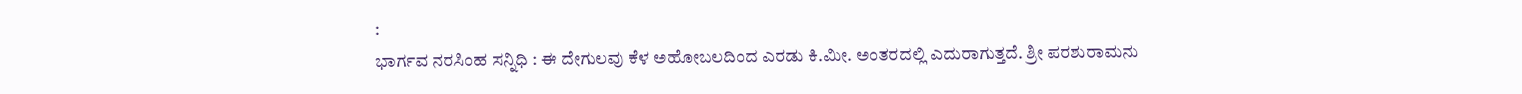:
ಭಾರ್ಗವ ನರಸಿಂಹ ಸನ್ನಿಧಿ : ಈ ದೇಗುಲವು ಕೆಳ ಅಹೋಬಲದಿಂದ ಎರಡು ಕಿ.ಮೀ. ಅಂತರದಲ್ಲಿ ಎದುರಾಗುತ್ತದೆ. ಶ್ರೀ ಪರಶುರಾಮನು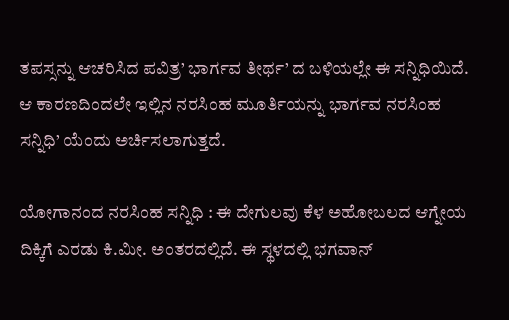ತಪಸ್ಸನ್ನು ಆಚರಿಸಿದ ಪವಿತ್ರ’ ಭಾರ್ಗವ ತೀರ್ಥ’ ದ ಬಳಿಯಲ್ಲೇ ಈ ಸನ್ನಿಧಿಯಿದೆ. ಆ ಕಾರಣದಿಂದಲೇ ಇಲ್ಲಿನ ನರಸಿಂಹ ಮೂರ್ತಿಯನ್ನು ಭಾರ್ಗವ ನರಸಿಂಹ ಸನ್ನಿಧಿ’ ಯೆಂದು ಅರ್ಚಿಸಲಾಗುತ್ತದೆ.

ಯೋಗಾನಂದ ನರಸಿಂಹ ಸನ್ನಿಧಿ : ಈ ದೇಗುಲವು ಕೆಳ ಅಹೋಬಲದ ಆಗ್ನೇಯ ದಿಕ್ಕಿಗೆ ಎರಡು ಕಿ.ಮೀ. ಅಂತರದಲ್ಲಿದೆ. ಈ ಸ್ಥಳದಲ್ಲಿ ಭಗವಾನ್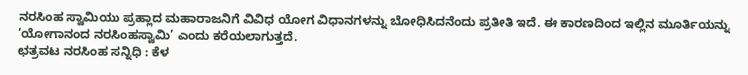ನರಸಿಂಹ ಸ್ವಾಮಿಯು ಪ್ರಹ್ಲಾದ ಮಹಾರಾಜನಿಗೆ ವಿವಿಧ ಯೋಗ ವಿಧಾನಗಳನ್ನು ಬೋಧಿಸಿದನೆಂದು ಪ್ರತೀತಿ ಇದೆ. ಈ ಕಾರಣದಿಂದ ಇಲ್ಲಿನ ಮೂರ್ತಿಯನ್ನು ‘ಯೋಗಾನಂದ ನರಸಿಂಹಸ್ವಾಮಿ’ ಎಂದು ಕರೆಯಲಾಗುತ್ತದೆ.
ಛತ್ರವಟ ನರಸಿಂಹ ಸನ್ನಿಧಿ : ಕೆಳ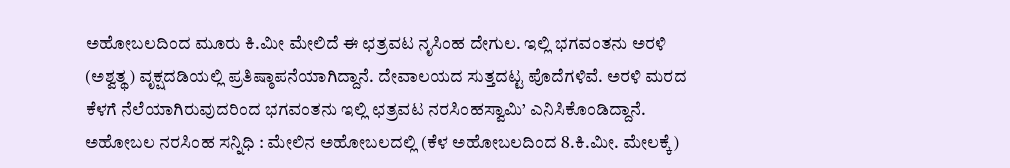ಅಹೋಬಲದಿಂದ ಮೂರು ಕಿ.ಮೀ ಮೇಲಿದೆ ಈ ಛತ್ರವಟ ನೃಸಿಂಹ ದೇಗುಲ. ಇಲ್ಲಿ ಭಗವಂತನು ಅರಳಿ (ಅಶ್ವತ್ಥ) ವೃಕ್ಷದಡಿಯಲ್ಲಿ ಪ್ರತಿಷ್ಠಾಪನೆಯಾಗಿದ್ದಾನೆ. ದೇವಾಲಯದ ಸುತ್ತದಟ್ಟ ಪೊದೆಗಳಿವೆ. ಅರಳಿ ಮರದ ಕೆಳಗೆ ನೆಲೆಯಾಗಿರುವುದರಿಂದ ಭಗವಂತನು ಇಲ್ಲಿ ಛತ್ರವಟ ನರಸಿಂಹಸ್ವಾಮಿ’ ಎನಿಸಿಕೊಂಡಿದ್ದಾನೆ.
ಅಹೋಬಲ ನರಸಿಂಹ ಸನ್ನಿಧಿ : ಮೇಲಿನ ಅಹೋಬಲದಲ್ಲಿ (ಕೆಳ ಅಹೋಬಲದಿಂದ 8.ಕಿ.ಮೀ. ಮೇಲಕ್ಕೆ)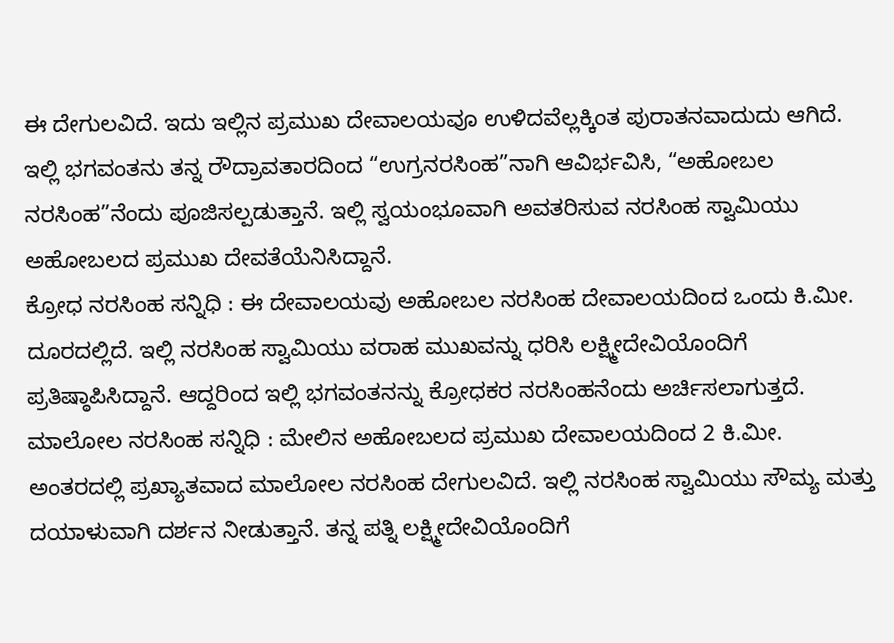ಈ ದೇಗುಲವಿದೆ. ಇದು ಇಲ್ಲಿನ ಪ್ರಮುಖ ದೇವಾಲಯವೂ ಉಳಿದವೆಲ್ಲಕ್ಕಿಂತ ಪುರಾತನವಾದುದು ಆಗಿದೆ. ಇಲ್ಲಿ ಭಗವಂತನು ತನ್ನ ರೌದ್ರಾವತಾರದಿಂದ “ಉಗ್ರನರಸಿಂಹ”ನಾಗಿ ಆವಿರ್ಭವಿಸಿ, “ಅಹೋಬಲ ನರಸಿಂಹ”ನೆಂದು ಪೂಜಿಸಲ್ಪಡುತ್ತಾನೆ. ಇಲ್ಲಿ ಸ್ವಯಂಭೂವಾಗಿ ಅವತರಿಸುವ ನರಸಿಂಹ ಸ್ವಾಮಿಯು ಅಹೋಬಲದ ಪ್ರಮುಖ ದೇವತೆಯೆನಿಸಿದ್ದಾನೆ.
ಕ್ರೋಧ ನರಸಿಂಹ ಸನ್ನಿಧಿ : ಈ ದೇವಾಲಯವು ಅಹೋಬಲ ನರಸಿಂಹ ದೇವಾಲಯದಿಂದ ಒಂದು ಕಿ.ಮೀ. ದೂರದಲ್ಲಿದೆ. ಇಲ್ಲಿ ನರಸಿಂಹ ಸ್ವಾಮಿಯು ವರಾಹ ಮುಖವನ್ನು ಧರಿಸಿ ಲಕ್ಷ್ಮೀದೇವಿಯೊಂದಿಗೆ ಪ್ರತಿಷ್ಠಾಪಿಸಿದ್ದಾನೆ. ಆದ್ದರಿಂದ ಇಲ್ಲಿ ಭಗವಂತನನ್ನು ಕ್ರೋಧಕರ ನರಸಿಂಹನೆಂದು ಅರ್ಚಿಸಲಾಗುತ್ತದೆ.
ಮಾಲೋಲ ನರಸಿಂಹ ಸನ್ನಿಧಿ : ಮೇಲಿನ ಅಹೋಬಲದ ಪ್ರಮುಖ ದೇವಾಲಯದಿಂದ 2 ಕಿ.ಮೀ. ಅಂತರದಲ್ಲಿ ಪ್ರಖ್ಯಾತವಾದ ಮಾಲೋಲ ನರಸಿಂಹ ದೇಗುಲವಿದೆ. ಇಲ್ಲಿ ನರಸಿಂಹ ಸ್ವಾಮಿಯು ಸೌಮ್ಯ ಮತ್ತು ದಯಾಳುವಾಗಿ ದರ್ಶನ ನೀಡುತ್ತಾನೆ. ತನ್ನ ಪತ್ನಿ ಲಕ್ಷ್ಮೀದೇವಿಯೊಂದಿಗೆ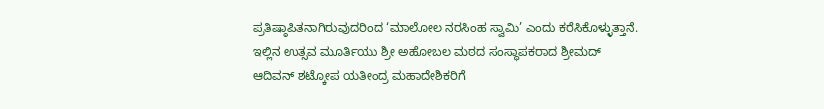ಪ್ರತಿಷ್ಠಾಪಿತನಾಗಿರುವುದರಿಂದ ‘ಮಾಲೋಲ ನರಸಿಂಹ ಸ್ವಾಮಿ’ ಎಂದು ಕರೆಸಿಕೊಳ್ಳುತ್ತಾನೆ. ಇಲ್ಲಿನ ಉತ್ಸವ ಮೂರ್ತಿಯು ಶ್ರೀ ಅಹೋಬಲ ಮಠದ ಸಂಸ್ಥಾಪಕರಾದ ಶ್ರೀಮದ್ ಆದಿವನ್ ಶಟ್ಕೋಪ ಯತೀಂದ್ರ ಮಹಾದೇಶಿಕರಿಗೆ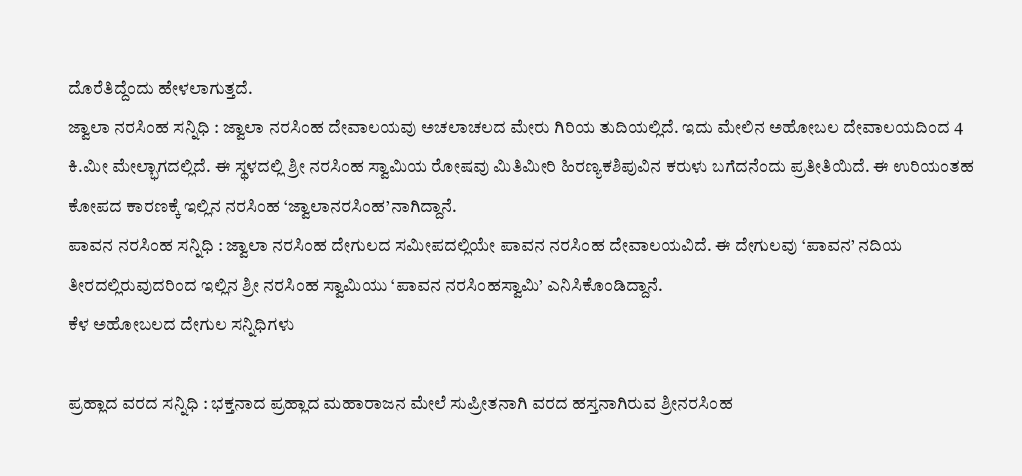ದೊರೆತಿದ್ದೆಂದು ಹೇಳಲಾಗುತ್ತದೆ.
ಜ್ವಾಲಾ ನರಸಿಂಹ ಸನ್ನಿಧಿ : ಜ್ವಾಲಾ ನರಸಿಂಹ ದೇವಾಲಯವು ಅಚಲಾಚಲದ ಮೇರು ಗಿರಿಯ ತುದಿಯಲ್ಲಿದೆ. ಇದು ಮೇಲಿನ ಅಹೋಬಲ ದೇವಾಲಯದಿಂದ 4 ಕಿ.ಮೀ ಮೇಲ್ಭಾಗದಲ್ಲಿದೆ. ಈ ಸ್ಥಳದಲ್ಲಿ ಶ್ರೀ ನರಸಿಂಹ ಸ್ವಾಮಿಯ ರೋಷವು ಮಿತಿಮೀರಿ ಹಿರಣ್ಯಕಶಿಪುವಿನ ಕರುಳು ಬಗೆದನೆಂದು ಪ್ರತೀತಿಯಿದೆ. ಈ ಉರಿಯಂತಹ ಕೋಪದ ಕಾರಣಕ್ಕೆ ಇಲ್ಲಿನ ನರಸಿಂಹ ‘ಜ್ವಾಲಾನರಸಿಂಹ’ನಾಗಿದ್ದಾನೆ.
ಪಾವನ ನರಸಿಂಹ ಸನ್ನಿಧಿ : ಜ್ವಾಲಾ ನರಸಿಂಹ ದೇಗುಲದ ಸಮೀಪದಲ್ಲಿಯೇ ಪಾವನ ನರಸಿಂಹ ದೇವಾಲಯವಿದೆ. ಈ ದೇಗುಲವು ‘ಪಾವನ’ ನದಿಯ ತೀರದಲ್ಲಿರುವುದರಿಂದ ಇಲ್ಲಿನ ಶ್ರೀ ನರಸಿಂಹ ಸ್ವಾಮಿಯು ‘ಪಾವನ ನರಸಿಂಹಸ್ವಾಮಿ’ ಎನಿಸಿಕೊಂಡಿದ್ದಾನೆ.
ಕೆಳ ಅಹೋಬಲದ ದೇಗುಲ ಸನ್ನಿಧಿಗಳು

ಪ್ರಹ್ಲಾದ ವರದ ಸನ್ನಿಧಿ : ಭಕ್ತನಾದ ಪ್ರಹ್ಲಾದ ಮಹಾರಾಜನ ಮೇಲೆ ಸುಪ್ರೀತನಾಗಿ ವರದ ಹಸ್ತನಾಗಿರುವ ಶ್ರೀನರಸಿಂಹ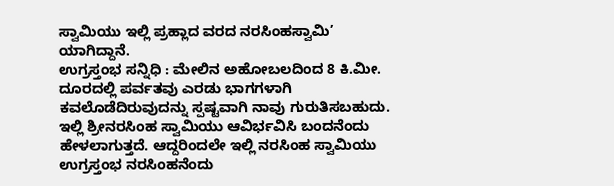ಸ್ವಾಮಿಯು ಇಲ್ಲಿ ಪ್ರಹ್ಲಾದ ವರದ ನರಸಿಂಹಸ್ವಾಮಿ’ ಯಾಗಿದ್ದಾನೆ.
ಉಗ್ರಸ್ತಂಭ ಸನ್ನಿಧಿ : ಮೇಲಿನ ಅಹೋಬಲದಿಂದ 8 ಕಿ.ಮೀ. ದೂರದಲ್ಲಿ ಪರ್ವತವು ಎರಡು ಭಾಗಗಳಾಗಿ ಕವಲೊಡೆದಿರುವುದನ್ನು ಸ್ಪಷ್ಟವಾಗಿ ನಾವು ಗುರುತಿಸಬಹುದು. ಇಲ್ಲಿ ಶ್ರೀನರಸಿಂಹ ಸ್ವಾಮಿಯು ಆವಿರ್ಭವಿಸಿ ಬಂದನೆಂದು ಹೇಳಲಾಗುತ್ತದೆ. ಆದ್ದರಿಂದಲೇ ಇಲ್ಲಿ ನರಸಿಂಹ ಸ್ವಾಮಿಯು ಉಗ್ರಸ್ತಂಭ ನರಸಿಂಹನೆಂದು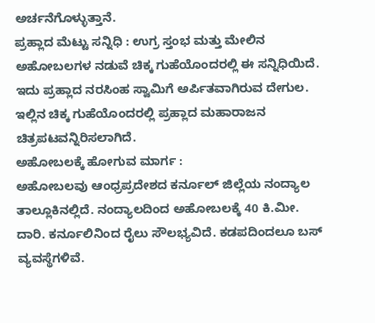ಅರ್ಚನೆಗೊಳ್ಳುತ್ತಾನೆ.
ಪ್ರಹ್ಲಾದ ಮೆಟ್ಟು ಸನ್ನಿಧಿ : ಉಗ್ರ ಸ್ತಂಭ ಮತ್ತು ಮೇಲಿನ ಅಹೋಬಲಗಳ ನಡುವೆ ಚಿಕ್ಕ ಗುಹೆಯೊಂದರಲ್ಲಿ ಈ ಸನ್ನಿಧಿಯಿದೆ. ಇದು ಪ್ರಹ್ಲಾದ ನರಸಿಂಹ ಸ್ವಾಮಿಗೆ ಅರ್ಪಿತವಾಗಿರುವ ದೇಗುಲ. ಇಲ್ಲಿನ ಚಿಕ್ಕ ಗುಹೆಯೊಂದರಲ್ಲಿ ಪ್ರಹ್ಲಾದ ಮಹಾರಾಜನ ಚಿತ್ರಪಟವನ್ನಿರಿಸಲಾಗಿದೆ.
ಅಹೋಬಲಕ್ಕೆ ಹೋಗುವ ಮಾರ್ಗ :
ಅಹೋಬಲವು ಆಂಧ್ರಪ್ರದೇಶದ ಕರ್ನೂಲ್ ಜಿಲ್ಲೆಯ ನಂದ್ಯಾಲ ತಾಲ್ಲೂಕಿನಲ್ಲಿದೆ. ನಂದ್ಯಾಲದಿಂದ ಅಹೋಬಲಕ್ಕೆ 40 ಕಿ.ಮೀ. ದಾರಿ. ಕರ್ನೂಲಿನಿಂದ ರೈಲು ಸೌಲಭ್ಯವಿದೆ. ಕಡಪದಿಂದಲೂ ಬಸ್ ವ್ಯವಸ್ಥೆಗಳಿವೆ.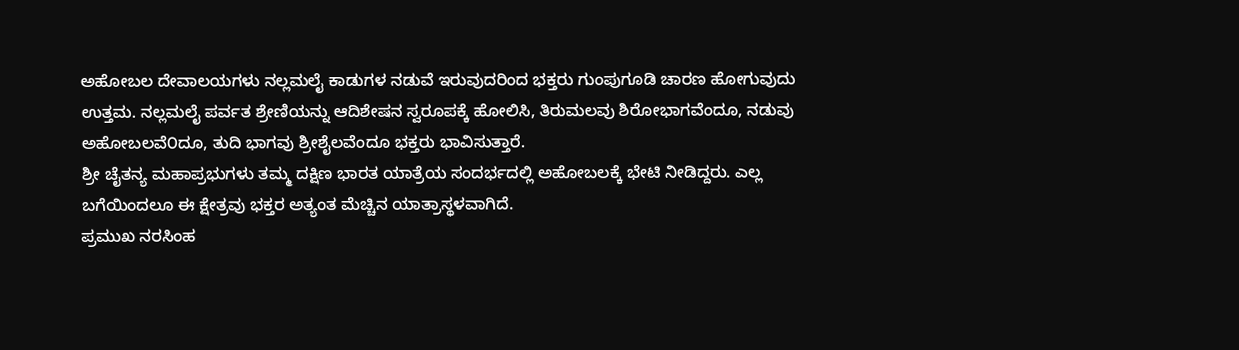ಅಹೋಬಲ ದೇವಾಲಯಗಳು ನಲ್ಲಮಲೈ ಕಾಡುಗಳ ನಡುವೆ ಇರುವುದರಿಂದ ಭಕ್ತರು ಗುಂಪುಗೂಡಿ ಚಾರಣ ಹೋಗುವುದು ಉತ್ತಮ. ನಲ್ಲಮಲೈ ಪರ್ವತ ಶ್ರೇಣಿಯನ್ನು ಆದಿಶೇಷನ ಸ್ವರೂಪಕ್ಕೆ ಹೋಲಿಸಿ, ತಿರುಮಲವು ಶಿರೋಭಾಗವೆಂದೂ, ನಡುವು ಅಹೋಬಲವೆ೦ದೂ, ತುದಿ ಭಾಗವು ಶ್ರೀಶೈಲವೆಂದೂ ಭಕ್ತರು ಭಾವಿಸುತ್ತಾರೆ.
ಶ್ರೀ ಚೈತನ್ಯ ಮಹಾಪ್ರಭುಗಳು ತಮ್ಮ ದಕ್ಷಿಣ ಭಾರತ ಯಾತ್ರೆಯ ಸಂದರ್ಭದಲ್ಲಿ ಅಹೋಬಲಕ್ಕೆ ಭೇಟಿ ನೀಡಿದ್ದರು. ಎಲ್ಲ ಬಗೆಯಿಂದಲೂ ಈ ಕ್ಷೇತ್ರವು ಭಕ್ತರ ಅತ್ಯಂತ ಮೆಚ್ಚಿನ ಯಾತ್ರಾಸ್ಥಳವಾಗಿದೆ.
ಪ್ರಮುಖ ನರಸಿಂಹ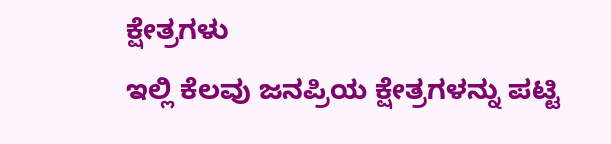ಕ್ಷೇತ್ರಗಳು
ಇಲ್ಲಿ ಕೆಲವು ಜನಪ್ರಿಯ ಕ್ಷೇತ್ರಗಳನ್ನು ಪಟ್ಟಿ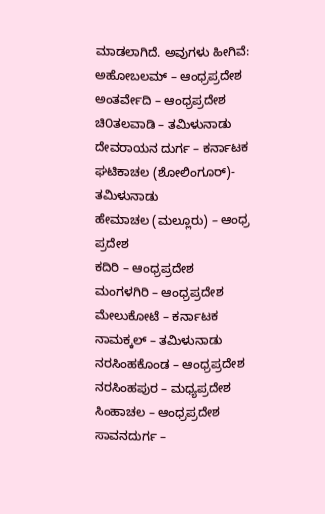ಮಾಡಲಾಗಿದೆ. ಅವುಗಳು ಹೀಗಿವೆ:
ಅಹೋಬಲಮ್ – ಆಂಧ್ರಪ್ರದೇಶ
ಅಂತರ್ವೇದಿ – ಆಂಧ್ರಪ್ರದೇಶ
ಚಿ೦ತಲವಾಡಿ – ತಮಿಳುನಾಡು
ದೇವರಾಯನ ದುರ್ಗ – ಕರ್ನಾಟಕ
ಘಟಿಕಾಚಲ (ಶೋಲಿಂಗೂರ್)- ತಮಿಳುನಾಡು
ಹೇಮಾಚಲ (ಮಲ್ಲೂರು) – ಆಂಧ್ರ ಪ್ರದೇಶ
ಕದಿರಿ – ಆಂಧ್ರಪ್ರದೇಶ
ಮಂಗಳಗಿರಿ – ಆಂಧ್ರಪ್ರದೇಶ
ಮೇಲುಕೋಟೆ – ಕರ್ನಾಟಕ
ನಾಮಕ್ಕಲ್ – ತಮಿಳುನಾಡು
ನರಸಿಂಹಕೊಂಡ – ಆಂಧ್ರಪ್ರದೇಶ
ನರಸಿಂಹಪುರ – ಮಧ್ಯಪ್ರದೇಶ
ಸಿಂಹಾಚಲ – ಆಂಧ್ರಪ್ರದೇಶ
ಸಾವನದುರ್ಗ –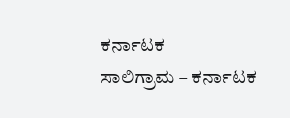ಕರ್ನಾಟಕ
ಸಾಲಿಗ್ರಾಮ – ಕರ್ನಾಟಕ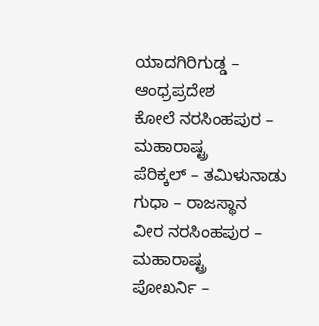ಯಾದಗಿರಿಗುಡ್ಡ – ಆಂಧ್ರಪ್ರದೇಶ
ಕೋಲೆ ನರಸಿಂಹಪುರ – ಮಹಾರಾಷ್ಟ್ರ
ಪೆರಿಕ್ಕಲ್ – ತಮಿಳುನಾಡು
ಗುಧಾ – ರಾಜಸ್ಥಾನ
ವೀರ ನರಸಿಂಹಪುರ – ಮಹಾರಾಷ್ಟ್ರ
ಪೋಖರ್ನಿ –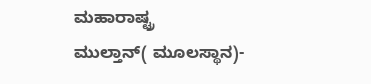ಮಹಾರಾಷ್ಟ್ರ
ಮುಲ್ತಾನ್( ಮೂಲಸ್ಥಾನ)-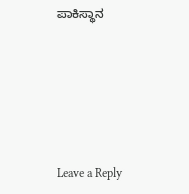ಪಾಕಿಸ್ಥಾನ






Leave a Reply